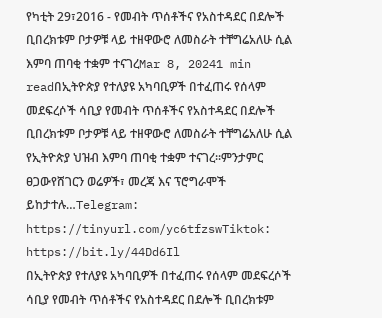የካቲት 29፣2016 - የመብት ጥሰቶችና የአስተዳደር በደሎች ቢበረክቱም ቦታዎቹ ላይ ተዘዋውሮ ለመስራት ተቸግሬአለሁ ሲል እምባ ጠባቂ ተቋም ተናገረMar 8, 20241 min readበኢትዮጵያ የተለያዩ አካባቢዎች በተፈጠሩ የሰላም መደፍረሶች ሳቢያ የመብት ጥሰቶችና የአስተዳደር በደሎች ቢበረክቱም ቦታዎቹ ላይ ተዘዋውሮ ለመስራት ተቸግሬአለሁ ሲል የኢትዮጵያ ህዝብ እምባ ጠባቂ ተቋም ተናገረ፡፡ምንታምር ፀጋውየሸገርን ወሬዎች፣ መረጃ እና ፕሮግራሞች ይከታተሉ…Telegram: https://tinyurl.com/yc6tfzswTiktok: https://bit.ly/44Dd6Il
በኢትዮጵያ የተለያዩ አካባቢዎች በተፈጠሩ የሰላም መደፍረሶች ሳቢያ የመብት ጥሰቶችና የአስተዳደር በደሎች ቢበረክቱም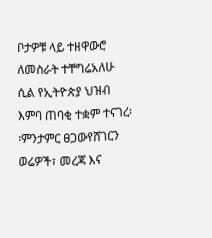ቦታዎቹ ላይ ተዘዋውሮ ለመስራት ተቸግሬአለሁ ሲል የኢትዮጵያ ህዝብ እምባ ጠባቂ ተቋም ተናገረ፡፡ምንታምር ፀጋውየሸገርን ወሬዎች፣ መረጃ እና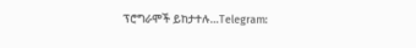ፕሮግራሞች ይከታተሉ…Telegram: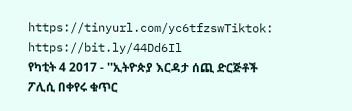https://tinyurl.com/yc6tfzswTiktok: https://bit.ly/44Dd6Il
የካቲት 4 2017 - ''ኢትዮጵያ እርዳታ ሰጪ ድርጅቶች ፖሊሲ በቀየሩ ቁጥር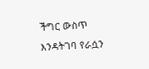ችግር ውስጥ እንዳትገባ የራሷን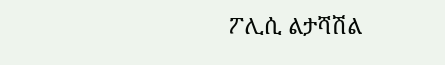ፖሊሲ ልታሻሽል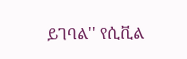ይገባል'' የሲቪል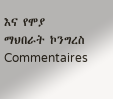እና የሞያ ማህበራት ኮንግረስ
Commentaires